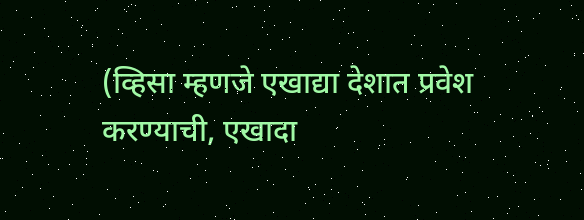(व्हिसा म्हणजे एखाद्या देशात प्रवेश करण्याची, एखादा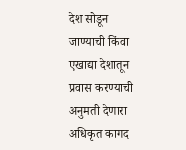देश सोडून जाण्याची किंवा एखाद्या देशातून प्रवास करण्याची अनुमती देणारा अधिकृत कागद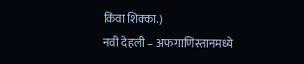किंवा शिक्का.)
नवी देहली – अफगाणिस्तानमध्ये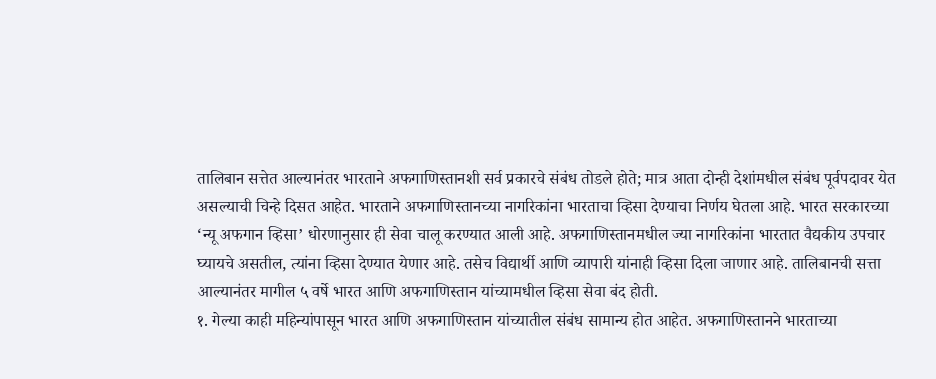तालिबान सत्तेत आल्यानंतर भारताने अफगाणिस्तानशी सर्व प्रकारचे संबंध तोडले होते; मात्र आता दोन्ही देशांमधील संबंध पूर्वपदावर येत असल्याची चिन्हे दिसत आहेत. भारताने अफगाणिस्तानच्या नागरिकांना भारताचा व्हिसा देण्याचा निर्णय घेतला आहे. भारत सरकारच्या ‘न्यू अफगान व्हिसा’ धोरणानुसार ही सेवा चालू करण्यात आली आहे. अफगाणिस्तानमधील ज्या नागरिकांना भारतात वैद्यकीय उपचार घ्यायचे असतील, त्यांना व्हिसा देण्यात येणार आहे. तसेच विद्यार्थी आणि व्यापारी यांनाही व्हिसा दिला जाणार आहे. तालिबानची सत्ता आल्यानंतर मागील ५ वर्षे भारत आणि अफगाणिस्तान यांच्यामधील व्हिसा सेवा बंद होती.
१. गेल्या काही महिन्यांपासून भारत आणि अफगाणिस्तान यांच्यातील संबंध सामान्य होत आहेत. अफगाणिस्तानने भारताच्या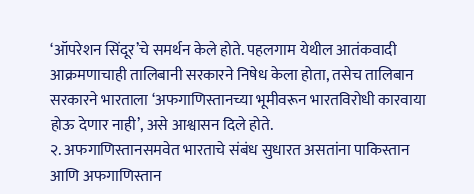‘ऑपरेशन सिंदूर’चे समर्थन केले होते. पहलगाम येथील आतंकवादी आक्रमणाचाही तालिबानी सरकारने निषेध केला होता, तसेच तालिबान सरकारने भारताला ‘अफगाणिस्तानच्या भूमीवरून भारतविरोधी कारवाया होऊ देणार नाही’, असे आश्वासन दिले होते.
२. अफगाणिस्तानसमवेत भारताचे संबंध सुधारत असतांना पाकिस्तान आणि अफगाणिस्तान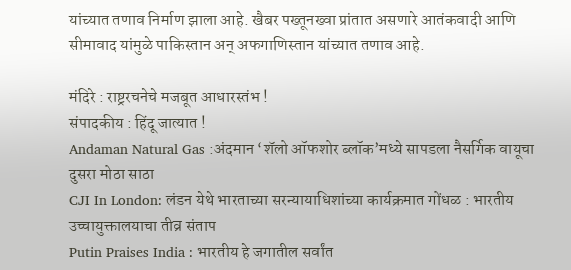यांच्यात तणाव निर्माण झाला आहे. खैबर पख्तूनख्वा प्रांतात असणारे आतंकवादी आणि सीमावाद यांमुळे पाकिस्तान अन् अफगाणिस्तान यांच्यात तणाव आहे.

मंदिरे : राष्ट्ररचनेचे मजबूत आधारस्तंभ !
संपादकीय : हिंदू जात्यात !
Andaman Natural Gas :अंदमान ‘शॅलो ऑफशोर ब्लॉक’मध्ये सापडला नैसर्गिक वायूचा दुसरा मोठा साठा
CJI In London: लंडन येथे भारताच्या सरन्यायाधिशांच्या कार्यक्रमात गोंधळ : भारतीय उच्चायुक्तालयाचा तीव्र संताप
Putin Praises India : भारतीय हे जगातील सर्वांत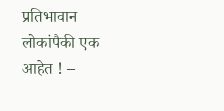प्रतिभावान लोकांपैकी एक आहेत ! –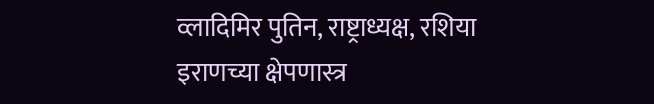व्लादिमिर पुतिन, राष्ट्राध्यक्ष, रशिया
इराणच्या क्षेपणास्त्र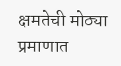क्षमतेची मोठ्या प्रमाणात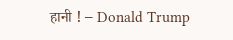हानी ! – Donald Trump